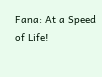Fana: At a Speed of Life!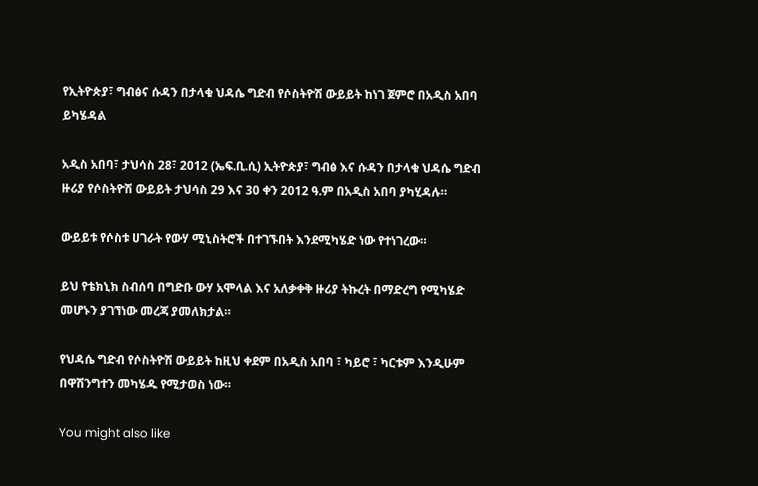የኢትዮጵያ፣ ግብፅና ሱዳን በታላቁ ህዳሴ ግድብ የሶስትዮሽ ውይይት ከነገ ጀምሮ በአዲስ አበባ ይካሄዳል

አዲስ አበባ፣ ታህሳስ 28፣ 2012 (ኤፍ.ቢ.ሲ) ኢትዮጵያ፣ ግብፅ እና ሱዳን በታላቁ ህዳሴ ግድብ ዙሪያ የሶስትዮሽ ውይይት ታህሳስ 29 እና 30 ቀን 2012 ዓ.ም በአዲስ አበባ ያካሂዳሉ።

ውይይቱ የሶስቱ ሀገራት የውሃ ሚኒስትሮች በተገኙበት እንደሚካሄድ ነው የተነገረው።

ይህ የቴክኒክ ስብሰባ በግድቡ ውሃ አሞላል እና አለቃቀቅ ዙሪያ ትኩረት በማድረግ የሚካሄድ መሆኑን ያገኘነው መረጃ ያመለክታል።

የህዳሴ ግድብ የሶስትዮሽ ውይይት ከዚህ ቀደም በአዲስ አበባ ፣ ካይሮ ፣ ካርቱም እንዲሁም በዋሽንግተን መካሄዱ የሚታወስ ነው።

You might also like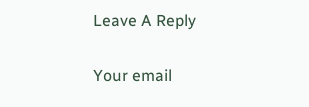Leave A Reply

Your email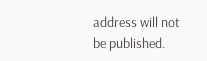address will not be published.